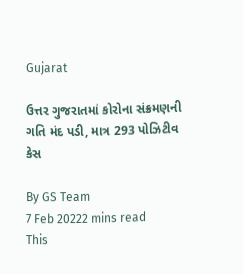Gujarat

ઉત્તર ગુજરાતમાં કોરોના સંક્રમણની ગતિ મંદ પડી, માત્ર 293 પોઝિટીવ કેસ

By GS Team
7 Feb 20222 mins read
This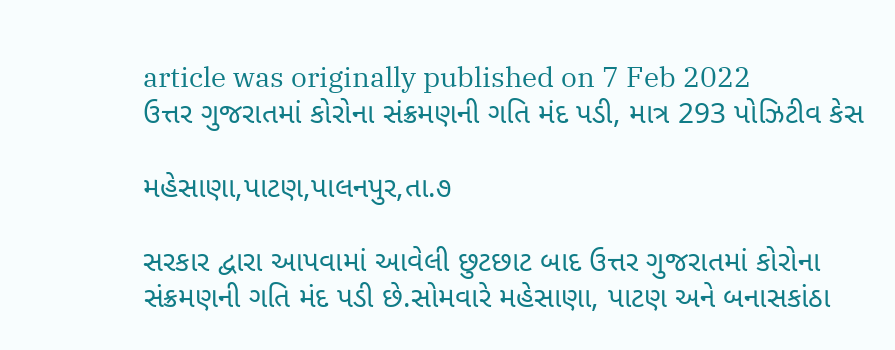article was originally published on 7 Feb 2022
ઉત્તર ગુજરાતમાં કોરોના સંક્રમણની ગતિ મંદ પડી, માત્ર 293 પોઝિટીવ કેસ

મહેસાણા,પાટણ,પાલનપુર,તા.૭

સરકાર દ્વારા આપવામાં આવેલી છુટછાટ બાદ ઉત્તર ગુજરાતમાં કોરોના સંક્રમણની ગતિ મંદ પડી છે.સોમવારે મહેસાણા, પાટણ અને બનાસકાંઠા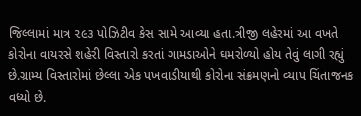જિલ્લામાં માત્ર ૨૯૩ પોઝિટીવ કેસ સામે આવ્યા હતા.ત્રીજી લહેરમાં આ વખતે કોરોના વાયરસે શહેરી વિસ્તારો કરતાં ગામડાઓને ઘમરોળ્યો હોય તેવું લાગી રહ્યું છે.ગ્રામ્ય વિસ્તારોમાં છેલ્લા એક પખવાડીયાથી કોરોના સંક્રમણનો વ્યાપ ચિંતાજનક વધ્યો છે.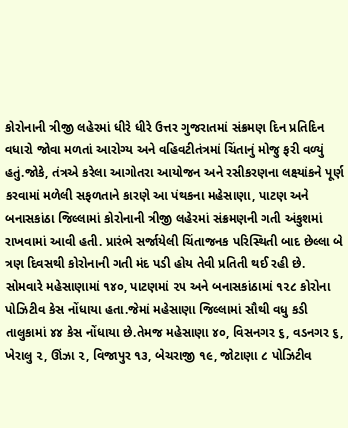કોરોનાની ત્રીજી લહેરમાં ધીરે ધીરે ઉત્તર ગુજરાતમાં સંક્રમણ દિન પ્રતિદિન વધારો જોવા મળતાં આરોગ્ય અને વહિવટીતંત્રમાં ચિંતાનું મોજુ ફરી વળ્યું હતું.જોકે, તંત્રએ કરેલા આગોતરા આયોજન અને રસીકરણના લક્ષ્યાંકને પૂર્ણ કરવામાં મળેલી સફળતાને કારણે આ પંથકના મહેસાણા, પાટણ અને બનાસકાંઠા જિલ્લામાં કોરોનાની ત્રીજી લહેરમાં સંક્રમણની ગતી અંકુશમાં રાખવામાં આવી હતી. પ્રારંભે સર્જાયેલી ચિંતાજનક પરિસ્થિતી બાદ છેલ્લા બે ત્રણ દિવસથી કોરોનાની ગતી મંદ પડી હોય તેવી પ્રતિતી થઈ રહી છે. સોમવારે મહેસાણામાં ૧૪૦, પાટણમાં ૨૫ અને બનાસકાંઠામાં ૧૨૮ કોરોના પોઝિટીવ કેસ નોંધાયા હતા.જેમાં મહેસાણા જિલ્લામાં સૌથી વધુ કડી તાલુકામાં ૪૪ કેસ નોંધાયા છે.તેમજ મહેસાણા ૪૦, વિસનગર ૬, વડનગર ૬, ખેરાલુ ૨, ઊંઝા ૨, વિજાપુર ૧૩, બેચરાજી ૧૯, જોટાણા ૮ પોઝિટીવ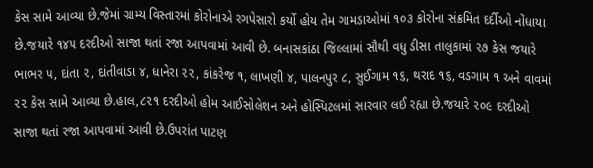કેસ સામે આવ્યા છે.જેમાં ગ્રામ્ય વિસ્તારમાં કોરોનાએ રગપેસારો કર્યો હોય તેમ ગામડાઓમાં ૧૦૩ કોરોના સંક્રમિત દર્દીઓ નોંધાયા છે.જયારે ૧૪૫ દરદીઓ સાજા થતાં રજા આપવામાં આવી છે. બનાસકાંઠા જિલ્લામાં સૌથી વધુ ડીસા તાલુકામાં ૨૭ કેસ જયારે ભાભર ૫, દાંતા ૨, દાંતીવાડા ૪, ધાનેરા ૨૨, કાંકરેજ ૧, લાખણી ૪, પાલનપુર ૮, સુઈગામ ૧૬, થરાદ ૧૬, વડગામ ૧ અને વાવમાં ૨૨ કેસ સામે આવ્યા છે.હાલ,૮૨૧ દરદીઓ હોમ આઈસોલેશન અને હોસ્પિટલમાં સારવાર લઈ રહ્યા છે.જયારે ૨૦૯ દરદીઓ સાજા થતાં રજા આપવામાં આવી છે.ઉપરાંત પાટણ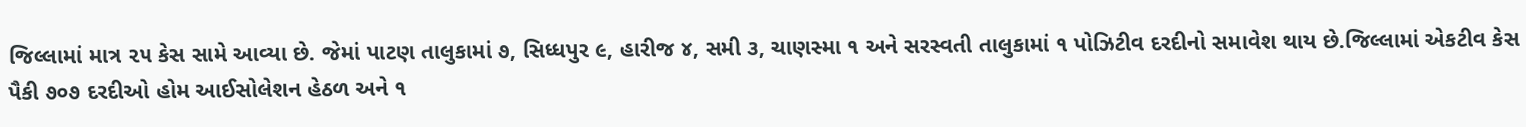જિલ્લામાં માત્ર ૨૫ કેસ સામે આવ્યા છે. જેમાં પાટણ તાલુકામાં ૭, સિધ્ધપુર ૯, હારીજ ૪, સમી ૩, ચાણસ્મા ૧ અને સરસ્વતી તાલુકામાં ૧ પોઝિટીવ દરદીનો સમાવેશ થાય છે.જિલ્લામાં એકટીવ કેસ પૈકી ૭૦૭ દરદીઓ હોમ આઈસોલેશન હેઠળ અને ૧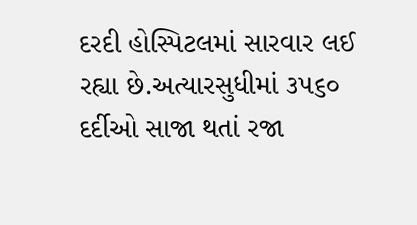દરદી હોસ્પિટલમાં સારવાર લઈ રહ્યા છે.અત્યારસુધીમાં ૩૫૬૦ દર્દીઓ સાજા થતાં રજા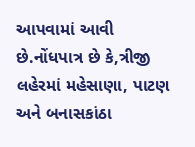આપવામાં આવી છે.નોંધપાત્ર છે કે,ત્રીજી લહેરમાં મહેસાણા, પાટણ અને બનાસકાંઠા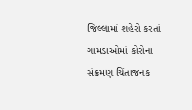જિલ્લામાં શહેરો કરતાં ગામડાઓમાં કોરોના સંક્રમણ ચિંતાજનક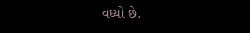વધ્યો છે.